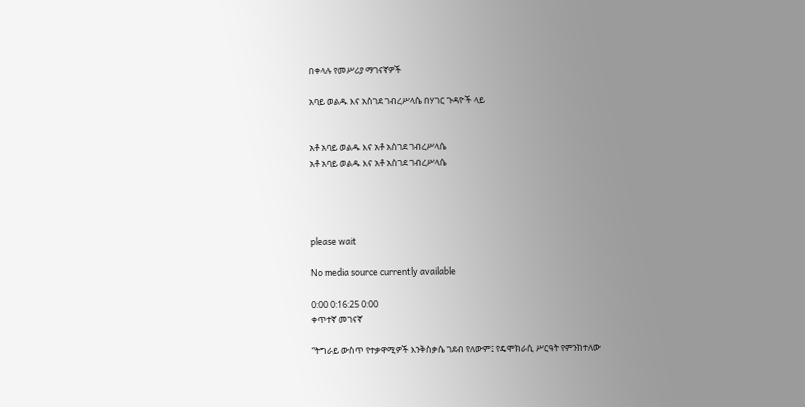በቀላሉ የመሥሪያ ማገናኛዎች

አባይ ወልዱ እና አስገደ ገብረሥላሴ በሃገር ጉዳዮች ላይ


አቶ አባይ ወልዱ እና አቶ አስገደ ገብረሥላሴ
አቶ አባይ ወልዱ እና አቶ አስገደ ገብረሥላሴ




please wait

No media source currently available

0:00 0:16:25 0:00
ቀጥተኛ መገናኛ

“ትግራይ ውስጥ የተቃዋሚዎች እንቅስቃሴ ገደብ የለውም፤ የዴሞክራሲ ሥርዓት የምንከተለው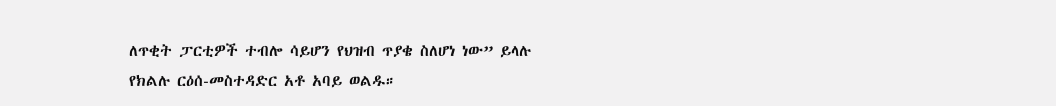ለጥቂት ፓርቲዎች ተብሎ ሳይሆን የህዝብ ጥያቄ ስለሆነ ነው” ይላሉ የክልሉ ርዕሰ-መስተዳድር አቶ አባይ ወልዱ።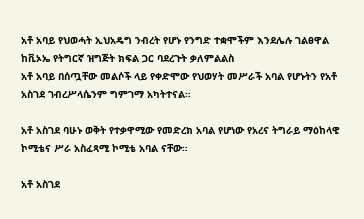አቶ አባይ የህወሓት ኢህአዴግ ንብረት የሆኑ የንግድ ተቋሞችም እንደሌሉ ገልፀዋል ከቪኦኤ የትግርኛ ዝግጅት ክፍል ጋር ባደረጉት ቃለምልልስ
አቶ አባይ በሰጧቸው መልሶች ላይ የቀድሞው የህወሃት መሥራች አባል የሆኑትን የአቶ አስገደ ገብረሥላሴንም ግምገማ አካትተናል።

አቶ አስገደ ባሁኑ ወቅት የተቃዋሚው የመድረክ አባል የሆነው የአረና ትግራይ ማዕከላዊ ኮሚቴና ሥራ አስፈጻሚ ኮሚቴ አባል ናቸው።

አቶ አስገደ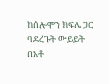ከሰሎሞን ክፍሌ ጋር ባደረጉት ውይይት በአቶ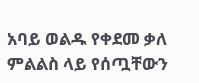አባይ ወልዱ የቀደመ ቃለ ምልልስ ላይ የሰጧቸውን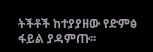ትችቶች ከተያያዘው የድምፅ ፋይል ያዳምጡ፡፡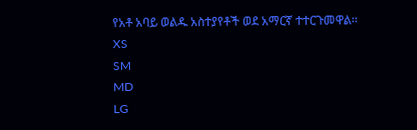የአቶ አባይ ወልዱ አስተያየቶች ወደ አማርኛ ተተርጉመዋል፡፡
XS
SM
MD
LG